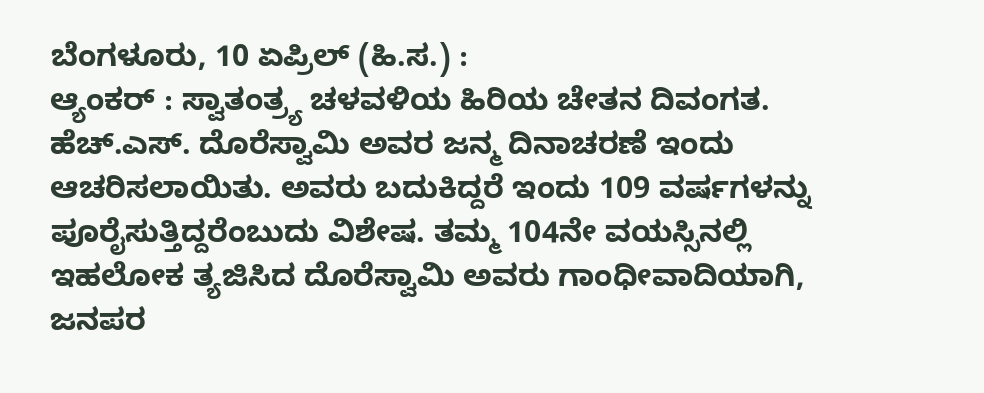ಬೆಂಗಳೂರು, 10 ಏಪ್ರಿಲ್ (ಹಿ.ಸ.) :
ಆ್ಯಂಕರ್ : ಸ್ವಾತಂತ್ರ್ಯ ಚಳವಳಿಯ ಹಿರಿಯ ಚೇತನ ದಿವಂಗತ. ಹೆಚ್.ಎಸ್. ದೊರೆಸ್ವಾಮಿ ಅವರ ಜನ್ಮ ದಿನಾಚರಣೆ ಇಂದು ಆಚರಿಸಲಾಯಿತು. ಅವರು ಬದುಕಿದ್ದರೆ ಇಂದು 109 ವರ್ಷಗಳನ್ನು ಪೂರೈಸುತ್ತಿದ್ದರೆಂಬುದು ವಿಶೇಷ. ತಮ್ಮ 104ನೇ ವಯಸ್ಸಿನಲ್ಲಿ ಇಹಲೋಕ ತ್ಯಜಿಸಿದ ದೊರೆಸ್ವಾಮಿ ಅವರು ಗಾಂಧೀವಾದಿಯಾಗಿ, ಜನಪರ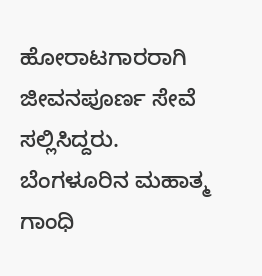ಹೋರಾಟಗಾರರಾಗಿ ಜೀವನಪೂರ್ಣ ಸೇವೆ ಸಲ್ಲಿಸಿದ್ದರು.
ಬೆಂಗಳೂರಿನ ಮಹಾತ್ಮ ಗಾಂಧಿ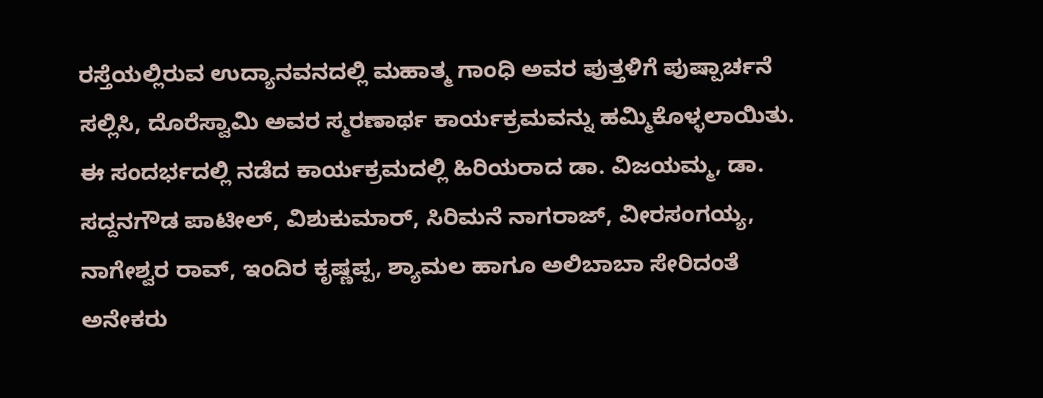ರಸ್ತೆಯಲ್ಲಿರುವ ಉದ್ಯಾನವನದಲ್ಲಿ ಮಹಾತ್ಮ ಗಾಂಧಿ ಅವರ ಪುತ್ತಳಿಗೆ ಪುಷ್ಪಾರ್ಚನೆ ಸಲ್ಲಿಸಿ, ದೊರೆಸ್ವಾಮಿ ಅವರ ಸ್ಮರಣಾರ್ಥ ಕಾರ್ಯಕ್ರಮವನ್ನು ಹಮ್ಮಿಕೊಳ್ಳಲಾಯಿತು.
ಈ ಸಂದರ್ಭದಲ್ಲಿ ನಡೆದ ಕಾರ್ಯಕ್ರಮದಲ್ಲಿ ಹಿರಿಯರಾದ ಡಾ. ವಿಜಯಮ್ಮ, ಡಾ. ಸದ್ದನಗೌಡ ಪಾಟೀಲ್, ವಿಶುಕುಮಾರ್, ಸಿರಿಮನೆ ನಾಗರಾಜ್, ವೀರಸಂಗಯ್ಯ, ನಾಗೇಶ್ವರ ರಾವ್, ಇಂದಿರ ಕೃಷ್ಣಪ್ಪ, ಶ್ಯಾಮಲ ಹಾಗೂ ಅಲಿಬಾಬಾ ಸೇರಿದಂತೆ ಅನೇಕರು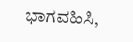ಭಾಗವಹಿಸಿ,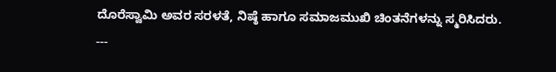ದೊರೆಸ್ವಾಮಿ ಅವರ ಸರಳತೆ, ನಿಷ್ಠೆ ಹಾಗೂ ಸಮಾಜಮುಖಿ ಚಿಂತನೆಗಳನ್ನು ಸ್ಮರಿಸಿದರು.
---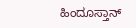ಹಿಂದೂಸ್ತಾನ್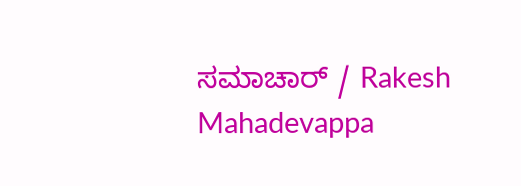ಸಮಾಚಾರ್ / Rakesh Mahadevappa